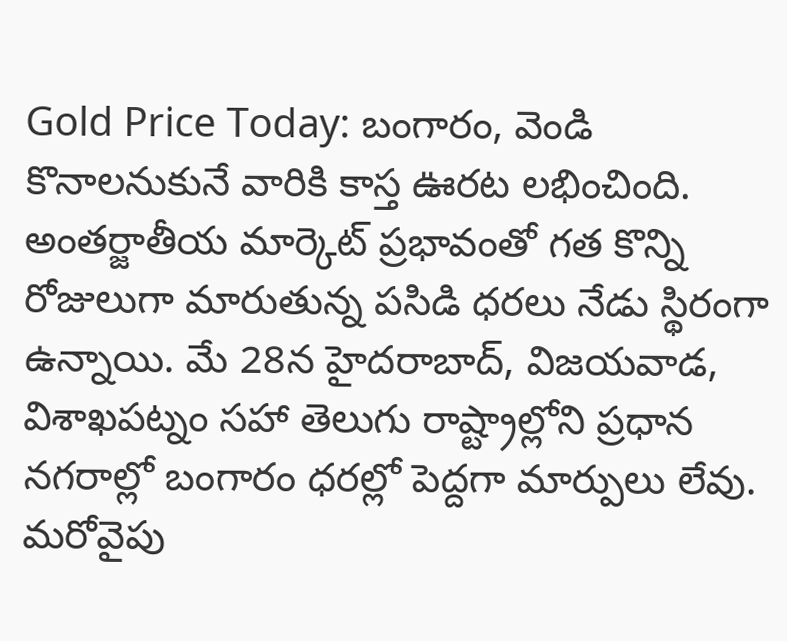Gold Price Today: బంగారం, వెండి కొనాలనుకునే వారికి కాస్త ఊరట లభించింది. అంతర్జాతీయ మార్కెట్ ప్రభావంతో గత కొన్ని రోజులుగా మారుతున్న పసిడి ధరలు నేడు స్థిరంగా ఉన్నాయి. మే 28న హైదరాబాద్, విజయవాడ, విశాఖపట్నం సహా తెలుగు రాష్ట్రాల్లోని ప్రధాన నగరాల్లో బంగారం ధరల్లో పెద్దగా మార్పులు లేవు. మరోవైపు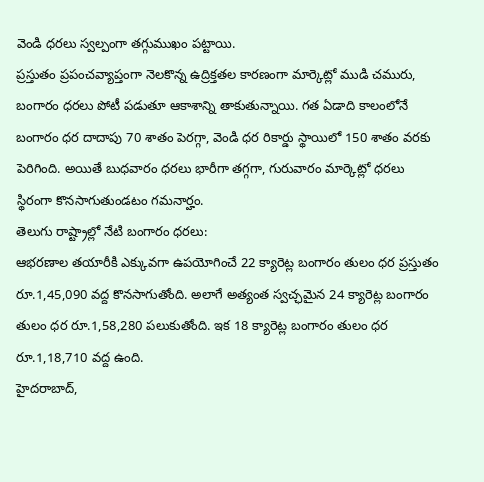వెండి ధరలు స్వల్పంగా తగ్గుముఖం పట్టాయి.
ప్రస్తుతం ప్రపంచవ్యాప్తంగా నెలకొన్న ఉద్రిక్తతల కారణంగా మార్కెట్లో ముడి చమురు, బంగారం ధరలు పోటీ పడుతూ ఆకాశాన్ని తాకుతున్నాయి. గత ఏడాది కాలంలోనే బంగారం ధర దాదాపు 70 శాతం పెరగ్గా, వెండి ధర రికార్డు స్థాయిలో 150 శాతం వరకు పెరిగింది. అయితే బుధవారం ధరలు భారీగా తగ్గగా, గురువారం మార్కెట్లో ధరలు స్థిరంగా కొనసాగుతుండటం గమనార్హం.
తెలుగు రాష్ట్రాల్లో నేటి బంగారం ధరలు:
ఆభరణాల తయారీకి ఎక్కువగా ఉపయోగించే 22 క్యారెట్ల బంగారం తులం ధర ప్రస్తుతం రూ.1,45,090 వద్ద కొనసాగుతోంది. అలాగే అత్యంత స్వచ్ఛమైన 24 క్యారెట్ల బంగారం తులం ధర రూ.1,58,280 పలుకుతోంది. ఇక 18 క్యారెట్ల బంగారం తులం ధర రూ.1,18,710 వద్ద ఉంది.
హైదరాబాద్,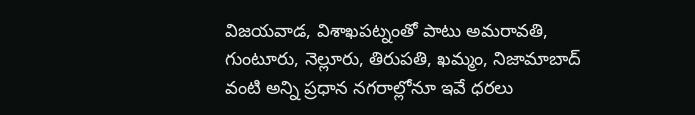విజయవాడ, విశాఖపట్నంతో పాటు అమరావతి, గుంటూరు, నెల్లూరు, తిరుపతి, ఖమ్మం, నిజామాబాద్ వంటి అన్ని ప్రధాన నగరాల్లోనూ ఇవే ధరలు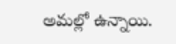అమల్లో ఉన్నాయి.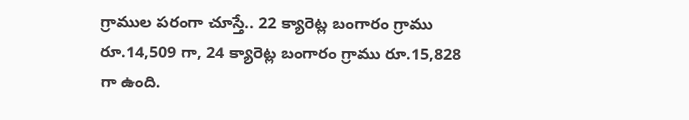గ్రాముల పరంగా చూస్తే.. 22 క్యారెట్ల బంగారం గ్రాము రూ.14,509 గా, 24 క్యారెట్ల బంగారం గ్రాము రూ.15,828 గా ఉంది.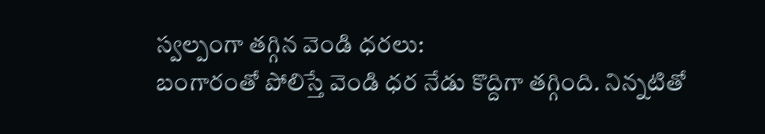స్వల్పంగా తగ్గిన వెండి ధరలు:
బంగారంతో పోలిస్తే వెండి ధర నేడు కొద్దిగా తగ్గింది. నిన్నటితో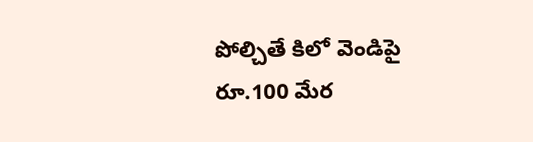పోల్చితే కిలో వెండిపై రూ.100 మేర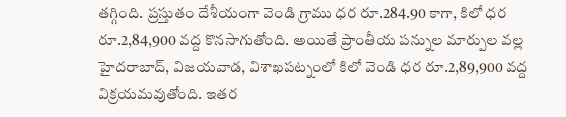తగ్గింది. ప్రస్తుతం దేశీయంగా వెండి గ్రాము ధర రూ.284.90 కాగా, కిలో ధర రూ.2,84,900 వద్ద కొనసాగుతోంది. అయితే ప్రాంతీయ పన్నుల మార్పుల వల్ల హైదరాబాద్, విజయవాడ, విశాఖపట్నంలో కిలో వెండి ధర రూ.2,89,900 వద్ద విక్రయమవుతోంది. ఇతర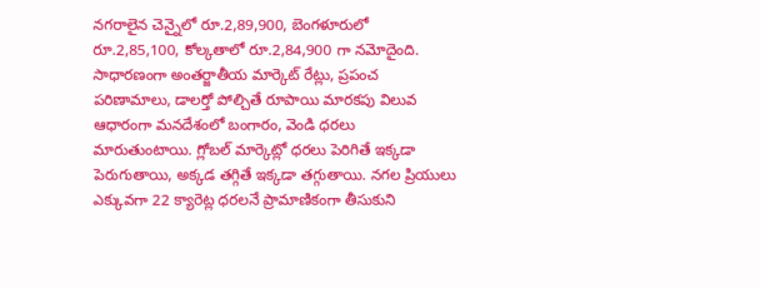నగరాలైన చెన్నైలో రూ.2,89,900, బెంగళూరులో రూ.2,85,100, కోల్కతాలో రూ.2,84,900 గా నమోదైంది.
సాధారణంగా అంతర్జాతీయ మార్కెట్ రేట్లు, ప్రపంచ పరిణామాలు, డాలర్తో పోల్చితే రూపాయి మారకపు విలువ ఆధారంగా మనదేశంలో బంగారం, వెండి ధరలు మారుతుంటాయి. గ్లోబల్ మార్కెట్లో ధరలు పెరిగితే ఇక్కడా పెరుగుతాయి, అక్కడ తగ్గితే ఇక్కడా తగ్గుతాయి. నగల ప్రియులు ఎక్కువగా 22 క్యారెట్ల ధరలనే ప్రామాణికంగా తీసుకుని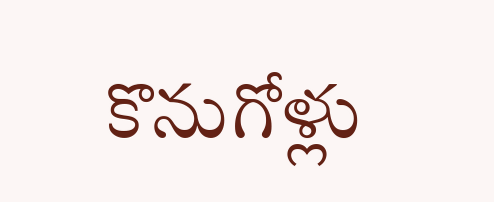కొనుగోళ్లు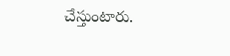చేస్తుంటారు.